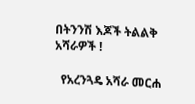በትንንሽ እጆች ትልልቅ አሻራዎች !

  የአረንጓዴ አሻራ መርሐ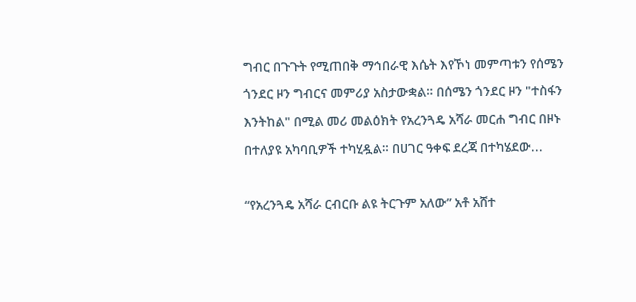ግብር በጉጉት የሚጠበቅ ማኅበራዊ እሴት እየኾነ መምጣቱን የሰሜን ጎንደር ዞን ግብርና መምሪያ አስታውቋል። በሰሜን ጎንደር ዞን "ተስፋን እንትከል" በሚል መሪ መልዕክት የአረንጓዴ አሻራ መርሐ ግብር በዞኑ በተለያዩ አካባቢዎች ተካሂዷል። በሀገር ዓቀፍ ደረጃ በተካሄደው...

“የአረንጓዴ አሻራ ርብርቡ ልዩ ትርጉም አለው” አቶ አሸተ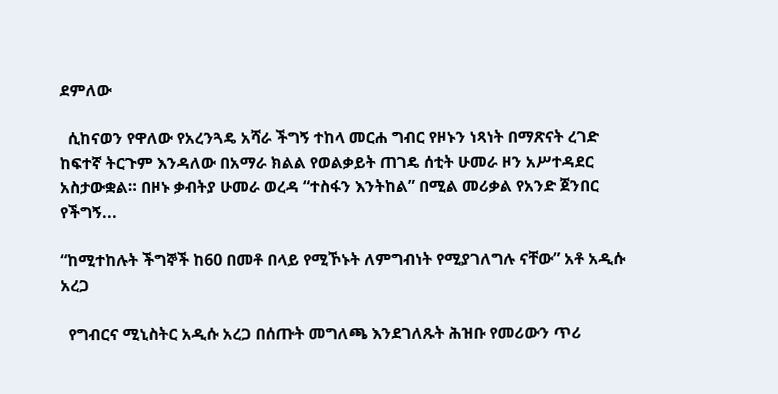ደምለው

  ሲከናወን የዋለው የአረንጓዴ አሻራ ችግኝ ተከላ መርሐ ግብር የዞኑን ነጻነት በማጽናት ረገድ ከፍተኛ ትርጉም እንዳለው በአማራ ክልል የወልቃይት ጠገዴ ሰቲት ሁመራ ዞን አሥተዳደር አስታውቋል። በዞኑ ቃብትያ ሁመራ ወረዳ “ተስፋን እንትከል” በሚል መሪቃል የአንድ ጀንበር የችግኝ...

“ከሚተከሉት ችግኞች ከ60 በመቶ በላይ የሚኾኑት ለምግብነት የሚያገለግሉ ናቸው” አቶ አዲሱ አረጋ

  የግብርና ሚኒስትር አዲሱ አረጋ በሰጡት መግለጫ እንደገለጹት ሕዝቡ የመሪውን ጥሪ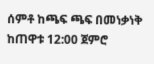ሰምቶ ከጫፍ ጫፍ በመነቃነቅ ከጠዋቱ 12:00 ጀምሮ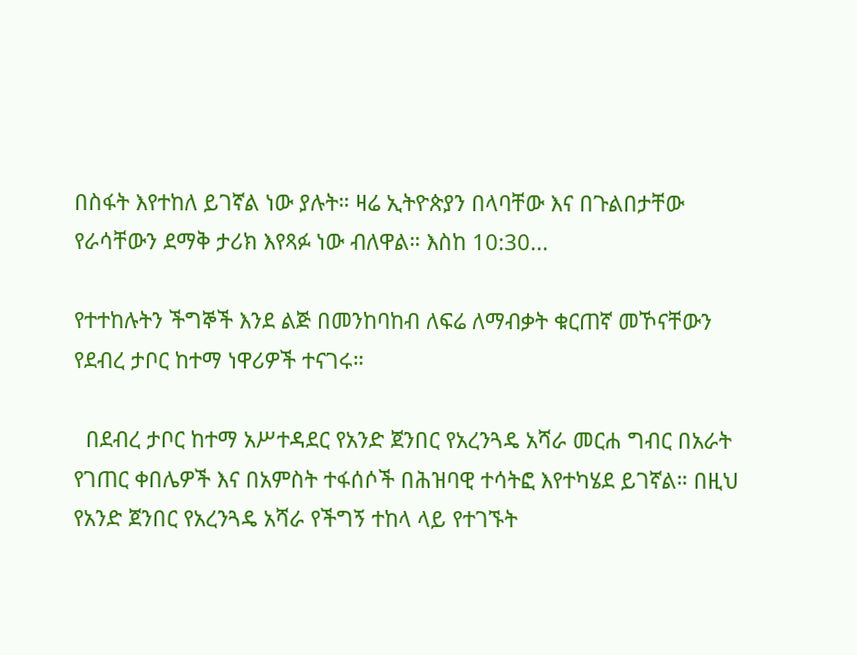በስፋት እየተከለ ይገኛል ነው ያሉት። ዛሬ ኢትዮጵያን በላባቸው እና በጉልበታቸው የራሳቸውን ደማቅ ታሪክ እየጻፉ ነው ብለዋል። እስከ 10:30...

የተተከሉትን ችግኞች እንደ ልጅ በመንከባከብ ለፍሬ ለማብቃት ቁርጠኛ መኾናቸውን የደብረ ታቦር ከተማ ነዋሪዎች ተናገሩ።

  በደብረ ታቦር ከተማ አሥተዳደር የአንድ ጀንበር የአረንጓዴ አሻራ መርሐ ግብር በአራት የገጠር ቀበሌዎች እና በአምስት ተፋሰሶች በሕዝባዊ ተሳትፎ እየተካሄደ ይገኛል። በዚህ የአንድ ጀንበር የአረንጓዴ አሻራ የችግኝ ተከላ ላይ የተገኙት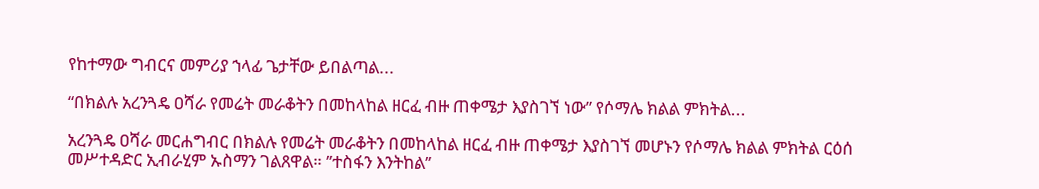የከተማው ግብርና መምሪያ ኀላፊ ጌታቸው ይበልጣል...

“በክልሉ አረንጓዴ ዐሻራ የመሬት መራቆትን በመከላከል ዘርፈ ብዙ ጠቀሜታ እያስገኘ ነው” የሶማሌ ክልል ምክትል...

አረንጓዴ ዐሻራ መርሐግብር በክልሉ የመሬት መራቆትን በመከላከል ዘርፈ ብዙ ጠቀሜታ እያስገኘ መሆኑን የሶማሌ ክልል ምክትል ርዕሰ መሥተዳድር ኢብራሂም ኡስማን ገልጸዋል። ’’ተስፋን እንትከል’’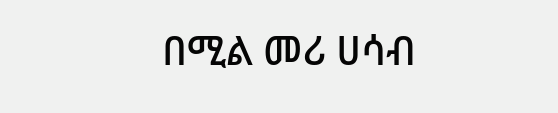በሚል መሪ ሀሳብ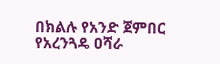በክልሉ የአንድ ጀምበር የአረንጓዴ ዐሻራ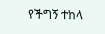የችግኝ ተከላ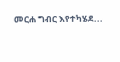መርሐ ግብር እየተካሄደ...